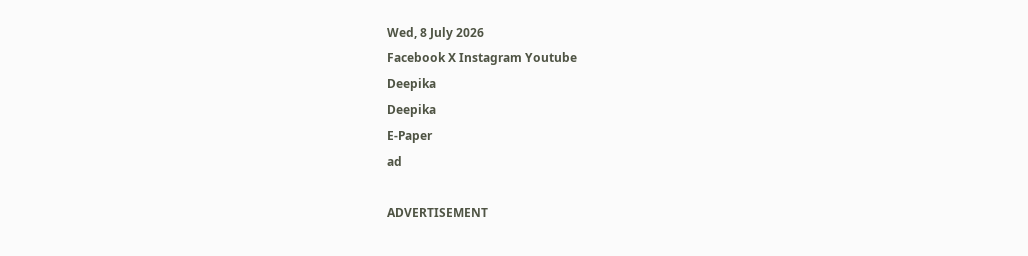Wed, 8 July 2026
Facebook X Instagram Youtube
Deepika
Deepika
E-Paper
ad

ADVERTISEMENT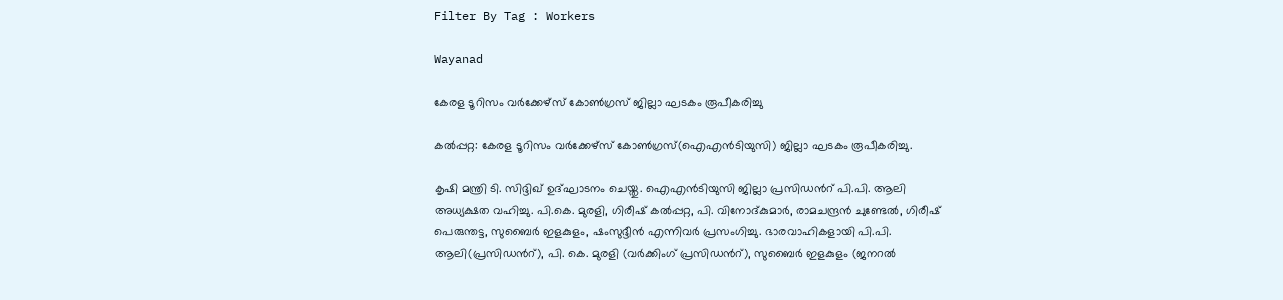Filter By Tag : Workers

Wayanad

കേരള ടൂറിസം വര്‍ക്കേഴ്‌സ് കോണ്‍ഗ്രസ് ജില്ലാ ഘടകം രൂപീകരിച്ചു

കല്‍പ്പറ്റ: കേരള ടൂറിസം വര്‍ക്കേഴ്‌സ് കോണ്‍ഗ്രസ്(ഐഎന്‍ടിയുസി) ജില്ലാ ഘടകം രൂപീകരിച്ചു.

കൃഷി മന്ത്രി ടി. സിദ്ദിഖ് ഉദ്ഘാടനം ചെയ്തു. ഐഎന്‍ടിയുസി ജില്ലാ പ്രസിഡന്‍റ് പി.പി. ആലി അധ്യക്ഷത വഹിച്ചു. പി.കെ. മുരളി, ഗിരീഷ് കല്‍പ്പറ്റ, പി. വിനോദ്കുമാര്‍, രാമചന്ദ്രന്‍ ചുണ്ടേല്‍, ഗിരീഷ് പെരുന്തട്ട, സുബൈര്‍ ഇളകുളം, ഷംസുദ്ദീന്‍ എന്നിവര്‍ പ്രസംഗിച്ചു. ഭാരവാഹികളായി പി.പി. ആലി(പ്രസിഡന്‍റ്), പി. കെ. മുരളി (വര്‍ക്കിംഗ് പ്രസിഡന്‍റ്), സുബൈര്‍ ഇളകുളം (ജനറല്‍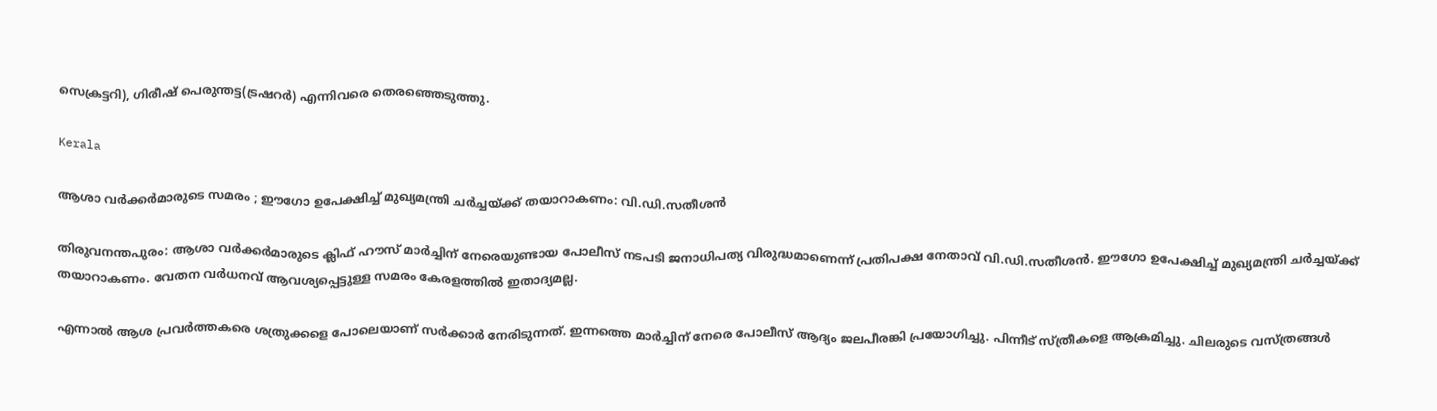സെക്രട്ടറി), ഗിരീഷ് പെരുന്തട്ട(ട്രഷറര്‍) എന്നിവരെ തെരഞ്ഞെടുത്തു.

Kerala

ആശാ വർക്കർമാരുടെ സമരം ; ഈഗോ ഉപേക്ഷിച്ച് മുഖ്യമന്ത്രി ചര്‍ച്ചയ്ക്ക് തയാറാകണം: വി.ഡി.സതീശൻ

തിരുവനന്തപുരം: ആശാ വർക്കർമാരുടെ ക്ലിഫ് ഹൗസ് മാര്‍ച്ചിന് നേരെയുണ്ടായ പോലീസ് നടപടി ജനാധിപത്യ വിരുദ്ധമാണെന്ന് പ്രതിപക്ഷ നേതാവ് വി.ഡി.സതീശൻ. ഈഗോ ഉപേക്ഷിച്ച് മുഖ്യമന്ത്രി ചര്‍ച്ചയ്ക്ക് തയാറാകണം. വേതന വര്‍ധനവ് ആവശ്യപ്പെട്ടുള്ള സമരം കേരളത്തില്‍ ഇതാദ്യമല്ല.

എന്നാല്‍ ആശ പ്രവര്‍ത്തകരെ ശത്രുക്കളെ പോലെയാണ് സര്‍ക്കാര്‍ നേരിടുന്നത്. ഇന്നത്തെ മാര്‍ച്ചിന് നേരെ പോലീസ് ആദ്യം ജലപീരങ്കി പ്രയോഗിച്ചു. പിന്നീട് സ്ത്രീകളെ ആക്രമിച്ചു. ചിലരുടെ വസ്ത്രങ്ങള്‍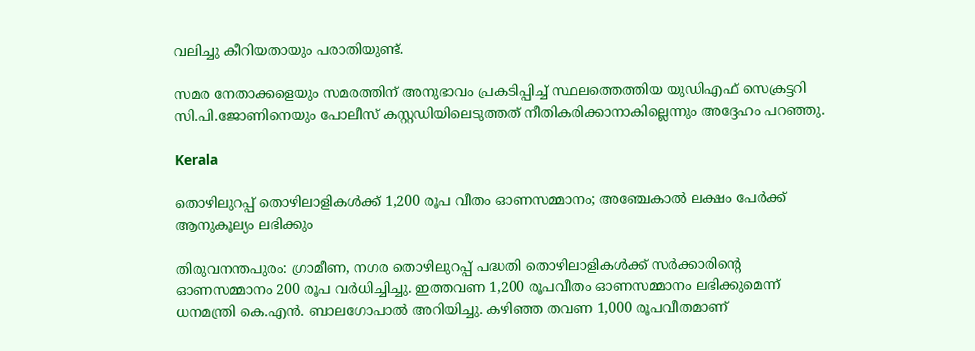വലിച്ചു കീറിയതായും പരാതിയുണ്ട്.

സമര നേതാക്കളെയും സമരത്തിന് അനുഭാവം പ്രകടിപ്പിച്ച് സ്ഥലത്തെത്തിയ യുഡിഎഫ് സെക്രട്ടറി സി.പി.ജോണിനെയും പോലീസ് കസ്റ്റഡിയിലെടുത്തത് നീതികരിക്കാനാകില്ലെന്നും അദ്ദേഹം പറഞ്ഞു.

Kerala

തൊഴിലുറപ്പ് തൊഴിലാളികള്‍ക്ക് 1,200 രൂപ വീതം ഓണസമ്മാനം; അഞ്ചേകാൽ ലക്ഷം പേർക്ക് ആനുകൂല്യം ലഭിക്കും

തിരുവനന്തപുരം: ഗ്രാമീണ, നഗര തൊഴിലുറപ്പ് പദ്ധതി തൊഴിലാളികള്‍ക്ക് സര്‍ക്കാരിന്‍റെ ഓണസമ്മാനം 200 രൂപ വര്‍ധിച്ചിച്ചു. ഇത്തവണ 1,200 രൂപവീതം ഓണസമ്മാനം ലഭിക്കുമെന്ന് ധനമന്ത്രി കെ.എന്‍. ബാലഗോപാല്‍ അറിയിച്ചു. കഴിഞ്ഞ തവണ 1,000 രൂപവീതമാണ്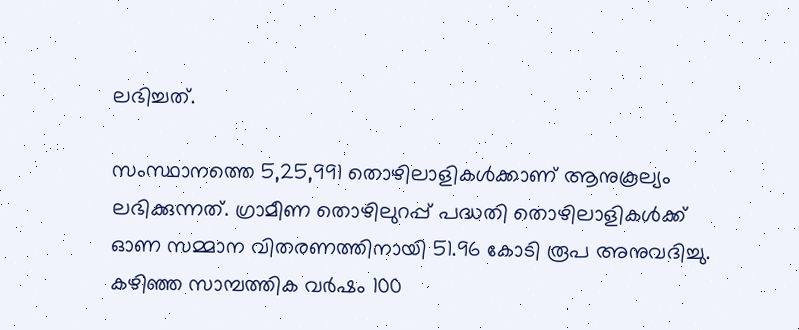ലഭിച്ചത്.

സംസ്ഥാനത്തെ 5,25,991 തൊഴിലാളികള്‍ക്കാണ് ആനുകൂല്യം ലഭിക്കുന്നത്. ഗ്രാമീണ തൊഴിലുറപ്പ് പദ്ധതി തൊഴിലാളികള്‍ക്ക് ഓണ സമ്മാന വിതരണത്തിനായി 51.96 കോടി രൂപ അനുവദിച്ചു. കഴിഞ്ഞ സാമ്പത്തിക വര്‍ഷം 100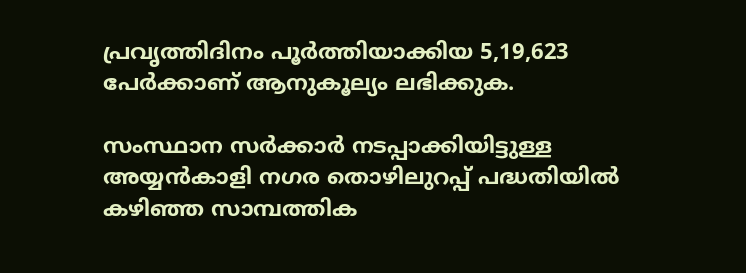പ്രവൃത്തിദിനം പൂര്‍ത്തിയാക്കിയ 5,19,623 പേര്‍ക്കാണ് ആനുകൂല്യം ലഭിക്കുക.

സംസ്ഥാന സര്‍ക്കാര്‍ നടപ്പാക്കിയിട്ടുള്ള അയ്യന്‍കാളി നഗര തൊഴിലുറപ്പ് പദ്ധതിയില്‍ കഴിഞ്ഞ സാമ്പത്തിക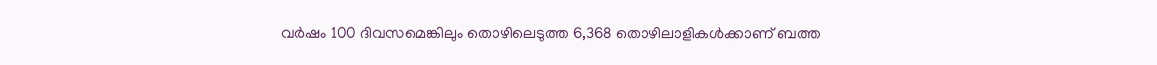വര്‍ഷം 100 ദിവസമെങ്കിലും തൊഴിലെടുത്ത 6,368 തൊഴിലാളികള്‍ക്കാണ് ബത്ത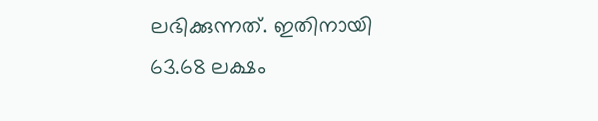ലഭിക്കുന്നത്. ഇതിനായി 63.68 ലക്ഷം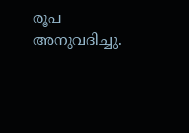രൂപ അനുവദിച്ചു.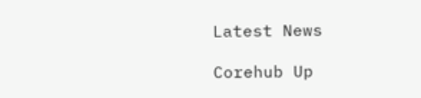Latest News

Corehub Up